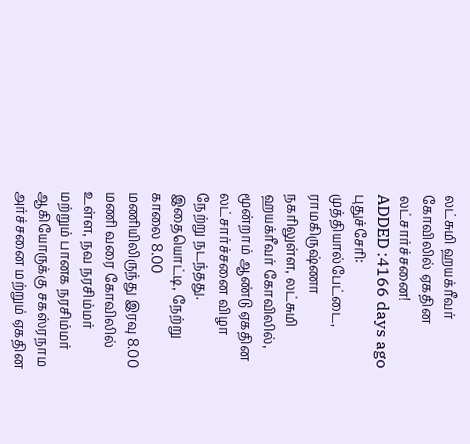லட்சுமி ஹயக்ரீவர் கோவிலில் ஏகதின லட்சார்ச்சனை!
ADDED :4166 days ago
புதுச்சேரி: முத்தியால்பேட்டை, ராமகிருஷ்ணா நகரிலுள்ள, லட்சுமி ஹயக்ரீவர் கோவிலில், மூன்றாம் ஆண்டு ஏகதின லட்சார்ச்சனை விழா நேற்று நடந்தது.
இதையொட்டி, நேற்று காலை 8.00 மணியிலிருந்து இரவு 8.00 மணி வரை கோவிலில் உள்ள, நவ நரசிம்மர் மற்றும் பானக நரசிம்மர் ஆகியோருக்கு சகஸ்ரநாம அர்ச்சனை மற்றும் ஏகதின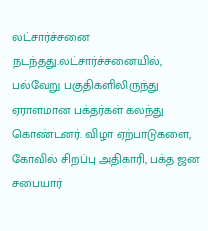லட்சார்ச்சனை நடந்தது.லட்சார்ச்சனையில், பல்வேறு பகுதிகளிலிருந்து ஏராளமான பக்தர்கள் கலந்து கொண்டனர். விழா ஏற்பாடுகளை, கோவில் சிறப்பு அதிகாரி, பக்த ஜன சபையார்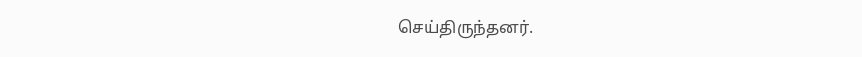செய்திருந்தனர்.